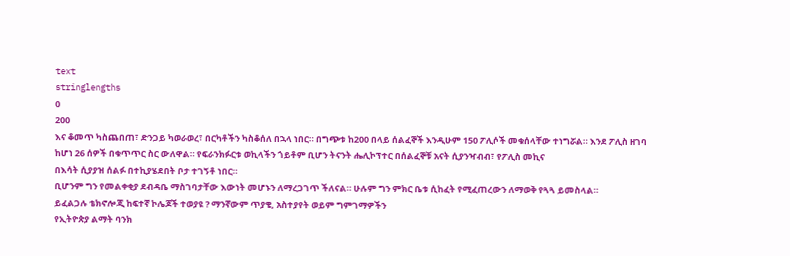text
stringlengths
0
200
እና ቆመጥ ካስጨበጠ፣ ድንጋይ ካወራወረ፣ በርካቶችን ካስቆሰለ በኋላ ነበር። በግጭቱ ከ200 በላይ ሰልፈኞች እንዲሁም 150 ፖሊሶች መቁሰላቸው ተነግሯል። እንደ ፖሊስ ዘገባ ከሆነ 26 ሰዎች በቁጥጥር ስር ውለዋል። የፍራንክፉርቱ ወኪላችን ጎይቶም ቢሆን ትናንት ሔሊኮፕተር በሰልፈኞቹ አናት ሲያንዣብብ፣ የፖሊስ መኪና
በእሳት ሲያያዝ ሰልፉ በተኪያሄደበት ቦታ ተገኝቶ ነበር።
ቢሆንም ግን የመልቀቂያ ደብዳቤ ማስገባታቸው እውነት መሆኑን ለማረጋገጥ ችለናል። ሁሉም ግን ምክር ቤቱ ሲከፈት የሚፈጠረውን ለማወቅ የጓጓ ይመስላል።
ይፈልጋሉ ቴክኖሎጂ ከፍተኛ ኮሌጆች ተወያዩ ? ማንኛውም ጥያቄ, አስተያየት ወይም ግምገማዎችን
የኢትዮጵያ ልማት ባንክ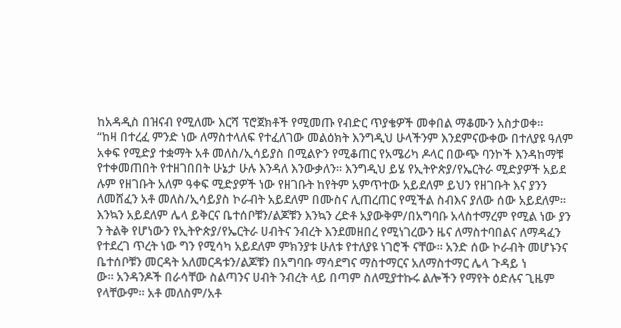ከአዳዲስ በዝናብ የሚለሙ እርሻ ፕሮጀክቶች የሚመጡ የብድር ጥያቄዎች መቀበል ማቆሙን አስታወቀ፡፡
“ከዛ በተረፈ ምንድ ነው ለማስተላለፍ የተፈለገው መልዕክት እንግዲህ ሁላችንም እንደምናውቀው በተለያዩ ዓለም አቀፍ የሚድያ ተቋማት አቶ መለስ/ኢሳይያስ በሚልዮን የሚቆጠር የአሜሪካ ዶላር በውጭ ባንኮች እንዳከማቹ የተቀመጠበት የተዘገበበት ሁኔታ ሁሉ እንዳለ እንውቃለን። እንግዲህ ይሄ የኢትዮጵያ/የኤርትራ ሚድያዎች አይደ
ሉም የዘገቡት አለም ዓቀፍ ሚድያዎች ነው የዘገቡት ከየትም አምጥተው አይደለም ይህን የዘገቡት እና ያንን ለመሸፈን አቶ መለስ/ኢሳይያስ ኮራብት አይደለም በሙስና ሊጠረጠር የሚችል ስብእና ያለው ሰው አይደለም። እንኳን አይደለም ሌላ ይቅርና ቤተሰቦቹን/ልጆቹን እንኳን ረድቶ አያውቅም/በአግባቡ አላስተማረም የሚል ነው ያን
ን ትልቅ የሆነውን የኢትዮጵያ/የኤርትራ ሀብትና ንብረት እንደመዘበረ የሚነገረውን ዜና ለማስተባበልና ለማዳፈን የተደረገ ጥረት ነው ግን የሚሳካ አይደለም ምክንያቱ ሁለቱ የተለያዩ ነገሮች ናቸው። አንድ ሰው ኮራብት መሆኑንና ቤተሰቦቹን መርዳት አለመርዳቱን/ልጆቹን በአግባቡ ማሳደግና ማስተማርና አለማስተማር ሌላ ጉዳይ ነ
ው። አንዳንዶች በራሳቸው ስልጣንና ሀብት ንብረት ላይ በጣም ስለሚያተኩሩ ልሎችን የማየት ዕድሉና ጊዜም የላቸውም። አቶ መለስም/አቶ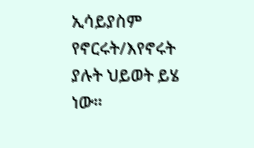ኢሳይያስም የኖርሩት/እየኖሩት ያሉት ህይወት ይሄ ነው።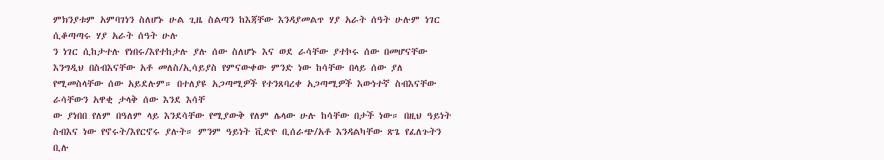ምክንያቱም አምባገነን ስለሆኑ ሁል ጊዜ ስልጣን ከእጃቸው እንዳያመልጥ ሃያ አራት ሰዓት ሁሉም ነገር ሲቆጣጣሩ ሃያ አራት ሰዓት ሁሉ
ን ነገር ሲከታተሉ የነበሩ/እየተከታሉ ያሉ ሰው ስለሆኑ እና ወደ ራሳቸው ያተኮሩ ሰው በመሆናቸው እንግዲህ በስብእናቸው አቶ መለስ/ኢሳይያስ የምናውቀው ምንድ ነው ከሳቸው በላይ ሰው ያለ የሚመስላቸው ሰው አይደሉም። በተለያዩ አጋጣሚዎች የተንጸባረቀ አጋጣሚዎች እውነተኛ ስብእናቸው ራሳቸውን አዋቂ ታላቅ ሰው እንደ እሳቸ
ው ያነበበ የለም በዓለም ላይ እንደሳቸው የሚያውቅ የለም ሌላው ሁሉ ከሳቸው በታች ነው። በዚህ ዓይነት ስብእና ነው የኖሩት/እየርኖሩ ያሉት። ምንም ዓይነት ቪድዮ ቢሰራጭ/አቶ እንዳልካቸው ጽጌ የፈለጉትን ቢሉ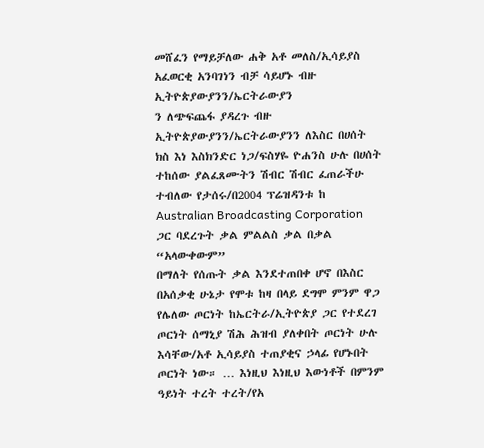መሸፈን የማይቻለው ሐቅ አቶ መለስ/ኢሳይያስ አፈወርቂ አንባገነን ብቻ ሳይሆኑ ብዙ ኢትዮጵያውያንን/ኤርትራውያን
ን ለጭፍጨፋ ያዳረጉ ብዙ ኢትዮጵያውያንን/ኤርትራውያንን ለእስር በሀሰት ክስ እነ እስክንድር ነጋ/ፍስሃዬ ዮሐንስ ሁሉ በሀሰት ተከሰው ያልፈጸሙትን ሽብር ሽብር ፈጠራችሁ ተብለው የታሰሩ/በ2004 ፕሬዝዳንቱ ከ Australian Broadcasting Corporation ጋር ባደረጉት ቃል ምልልስ ቃል በቃል “አላውቀውም”
በማለት የሰጡት ቃል እንደተጠበቀ ሆኖ በእስር በአሰቃቂ ሁኔታ የሞቱ ከዛ በላይ ደግሞ ምንም ዋጋ የሌለው ጦርነት ከኤርትራ/ኢትዮጵያ ጋር የተደረገ ጦርነት ሰማኒያ ሽሕ ሕዝብ ያለቀበት ጦርነት ሁሉ እሳቸው/አቶ ኢሳይያስ ተጠያቂና ኃላፊ የሆኑበት ጦርነት ነው። … እነዚህ እነዚህ እውነቶች በምንም ዓይነት ተረት ተረት/የአ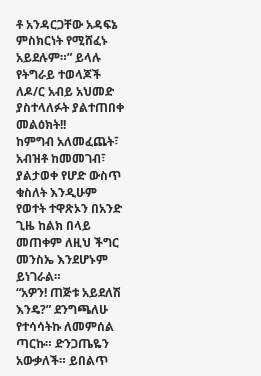ቶ አንዳርጋቸው አዳፍኔ ምስክርነት የሚሸፈኑ አይደሉም።” ይላሉ
የትግራይ ተወላጆች ለዶ/ር አብይ አህመድ ያስተላለፉት ያልተጠበቀ መልዕክት!!
ከምግብ አለመፈጨት፣ አብዝቶ ከመመገብ፣ ያልታወቀ የሆድ ውስጥ ቁስለት እንዲሁም የወተት ተዋጽኦን በአንድ ጊዜ ከልክ በላይ መጠቀም ለዚህ ችግር መንስኤ እንደሆኑም ይነገራል።
“አዎን! ጠጅቱ አይደለሽ እንዴ?” ደንግጫለሁ የተሳሳትኩ ለመምሰል ጣርኩ። ድንጋጤዬን አውቃለች። ይበልጥ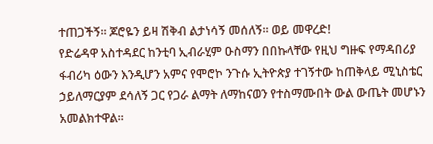ተጠጋችኝ። ጆሮዬን ይዛ ሽቅብ ልታነሳኝ መሰለኝ። ወይ መዋረድ!
የድሬዳዋ አስተዳደር ከንቲባ ኢብራሂም ዑስማን በበኩላቸው የዚህ ግዙፍ የማዳበሪያ ፋብሪካ ዕውን እንዲሆን አምና የሞሮኮ ንጉሱ ኢትዮጵያ ተገኝተው ከጠቅላይ ሚኒስቴር ኃይለማርያም ደሳለኝ ጋር የጋራ ልማት ለማከናወን የተስማሙበት ውል ውጤት መሆኑን አመልክተዋል፡፡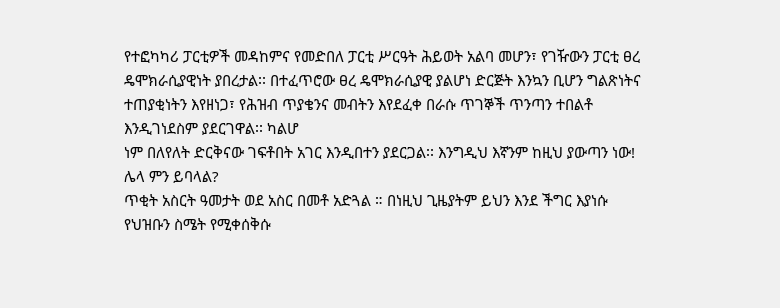የተፎካካሪ ፓርቲዎች መዳከምና የመድበለ ፓርቲ ሥርዓት ሕይወት አልባ መሆን፣ የገዥውን ፓርቲ ፀረ ዴሞክራሲያዊነት ያበረታል፡፡ በተፈጥሮው ፀረ ዴሞክራሲያዊ ያልሆነ ድርጅት እንኳን ቢሆን ግልጽነትና ተጠያቂነትን እየዘነጋ፣ የሕዝብ ጥያቄንና መብትን እየደፈቀ በራሱ ጥገኞች ጥንጣን ተበልቶ እንዲገነደስም ያደርገዋል፡፡ ካልሆ
ነም በለየለት ድርቅናው ገፍቶበት አገር እንዲበተን ያደርጋል፡፡ እንግዲህ እኛንም ከዚህ ያውጣን ነው! ሌላ ምን ይባላል?
ጥቂት አስርት ዓመታት ወደ አስር በመቶ አድጓል ። በነዚህ ጊዜያትም ይህን እንደ ችግር እያነሱ የህዝቡን ስሜት የሚቀሰቅሱ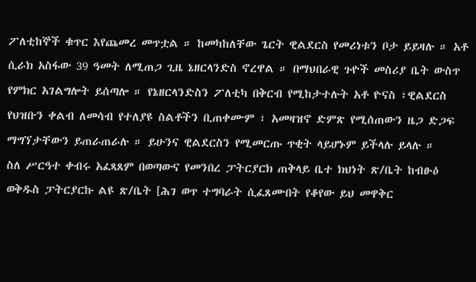ፖለቲከኞች ቁጥር እየጨመረ መጥቷል ። ከመካከለቸው ጌርት ዊልደርስ የመሪነቱን ቦታ ይይዛሉ ። አቶ ሲራክ አስፋው 39 ዓመት ለሚጠጋ ጊዜ ኔዘርላንድስ ኖረዋል ። በማህበራዊ ጉዮች መስሪያ ቤት ውስጥ
የምክር አገልግሎት ይሰጣሎ ። የኔዘርላንድስን ፖለቲካ በቅርብ የሚከታተሉት አቶ ዮናስ ፣ዊልደርስ የህዝቡን ቀልብ ለመሳብ የተለያዩ ስልቶችን ቢጠቀሙም ፣ አመዛዝኖ ድምጽ የሚሰጠውን ዜጋ ድጋፍ ማግኘታቸውን ይጠራጠራሉ ። ይሁንና ዊልደርስን የሚመርጡ ጥቂት ላይሆኑም ይችላሉ ይላሉ ።
ስለ ሥርዓተ ቀብሩ አፈጻጸም በወጣውና የመንበረ ፓትርያርክ ጠቅላይ ቤተ ክህነት ጽ/ቤት ከብፁዕ ወቅዱስ ፓትርያርኩ ልዩ ጽ/ቤት [ሕገ ወጥ ተግባራት ሲፈጸሙበት የቆየው ይህ መዋቅር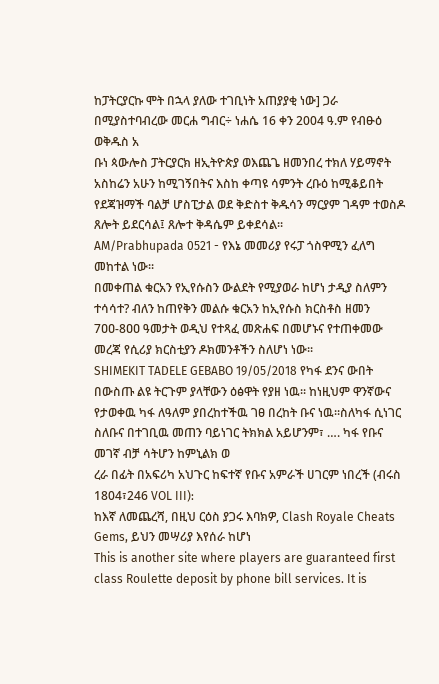ከፓትርያርኩ ሞት በኋላ ያለው ተገቢነት አጠያያቂ ነው] ጋራ በሚያስተባብረው መርሐ ግብር÷ ነሐሴ 16 ቀን 2004 ዓ.ም የብፁዕ ወቅዱስ አ
ቡነ ጳውሎስ ፓትርያርክ ዘኢትዮጵያ ወእጨጌ ዘመንበረ ተክለ ሃይማኖት አስከሬን አሁን ከሚገኝበትና እስከ ቀጣዩ ሳምንት ረቡዕ ከሚቆይበት የደጃዝማች ባልቻ ሆስፒታል ወደ ቅድስተ ቅዱሳን ማርያም ገዳም ተወስዶ ጸሎት ይደርሳል፤ ጸሎተ ቅዳሴም ይቀደሳል፡፡
AM/Prabhupada 0521 - የእኔ መመሪያ የሩፓ ጎስዋሚን ፈለግ መከተል ነው፡፡
በመቀጠል ቁርአን የኢየሱስን ውልደት የሚያወራ ከሆነ ታዲያ ስለምን ተሳሳተ? ብለን ከጠየቅን መልሱ ቁርአን ከኢየሱስ ክርስቶስ ዘመን 7ዐዐ-8ዐዐ ዓመታት ወዲህ የተጻፈ መጽሐፍ በመሆኑና የተጠቀመው መረጃ የሲሪያ ክርስቲያን ዶክመንቶችን ስለሆነ ነው፡፡
SHIMEKIT TADELE GEBABO 19/05/2018 የካፋ ደንና ውበት በውስጡ ልዩ ትርጉም ያላቸውን ዕፅዋት የያዘ ነዉ፡፡ ከነዚህም ዋንኛውና የታወቀዉ ካፋ ለዓለም ያበረከተችዉ ገፀ በረከት ቡና ነዉ፡፡ስለካፋ ሲነገር ስለቡና በተገቢዉ መጠን ባይነገር ትክክል አይሆንም፣ …. ካፋ የቡና መገኛ ብቻ ሳትሆን ከምኒልክ ወ
ረራ በፊት በአፍሪካ አህጉር ከፍተኛ የቡና አምራች ሀገርም ነበረች (ብሩስ 1804፣246 VOL III):
ከእኛ ለመጨረሻ, በዚህ ርዕስ ያጋሩ እባክዎ, Clash Royale Cheats Gems, ይህን መሣሪያ እየሰራ ከሆነ
This is another site where players are guaranteed first class Roulette deposit by phone bill services. It is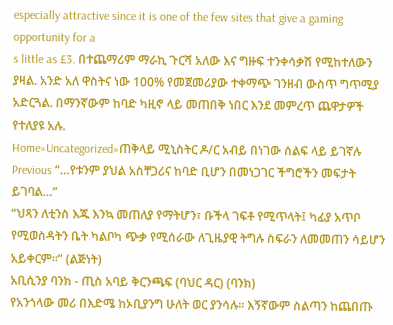especially attractive since it is one of the few sites that give a gaming opportunity for a
s little as £3. በተጨማሪም ማራኪ ጉርሻ አለው እና ግዙፍ ተንቀሳቃሽ የሚከተለውን ያዛል. አንድ አለ ዋስትና ነው 100% የመጀመሪያው ተቀማጭ ገንዘብ ውስጥ ግጥሚያ አድርጓል. በማንኛውም ከባድ ካዚኖ ላይ መጠበቅ ነበር እንደ መምረጥ ጨዋታዎች የተለያዩ አሉ.
Home»Uncategorized»ጠቅላይ ሚኒስትር ዶ/ር አብይ በነገው ሰልፍ ላይ ይገኛሉ
Previous “…የቱንም ያህል አስቸጋሪና ከባድ ቢሆን በመነጋገር ችግሮችን መፍታት ይገባል…”
“ህጻን ለቲንስ እጁ እንኳ መጠለያ የማትሆን፣ ቡችላ ገፍቶ የሚጥላት፤ ካፊያ አጥቦ የሚወስዳትን ቤት ካልቦካ ጭቃ የሚሰራው ለጊዜያዊ ትግሉ ስፍራን ለመመጠን ሳይሆን አይቀርም።” (ልጅነት)
አቢሲንያ ባንክ - ጢስ አባይ ቅርንጫፍ (ባህር ዳር) (ባንክ)
የአንጎላው መሪ በእድሜ ከኦቢያንግ ሁለት ወር ያንሳሉ። እኝኛውም ስልጣን ከጨበጡ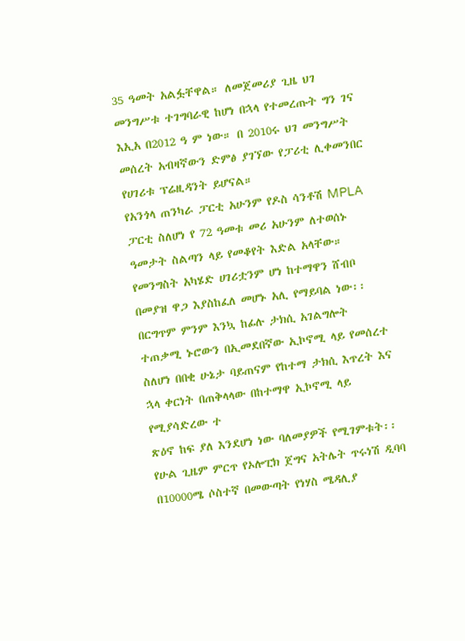35 ዓመት አልፏቸዋል። ለመጀመሪያ ጊዜ ህገ መንግሥቱ ተገግባራዊ ከሆነ በኋላ የተመረጡት ግን ገና እኢአ በ2012 ዓ ም ነው። በ 2010ሩ ህገ መንግሥት መሰረት አብዛኛውን ድምፅ ያገኘው የፓሪቲ ሊቀመንበር የሀገሪቱ ፕሬዚዳንት ይሆናል።
የአንጎላ ጠንካራ ፓርቲ አሁንም የዶስ ሳንቶሽ MPLA ፓርቲ ስለሆነ የ 72 ዓመቱ መሪ አሁንም ለተወሰኑ ዓመታት ስልጣን ላይ የመቆየት እድል አላቸው።
የመንግስት አካሄድ ሀገሪቷንም ሆነ ከተማዋን ሸብቦ በመያዝ ዋጋ እያስከፈለ መሆኑ አሊ የማይባል ነው፡፡ በርግጥም ምንም እንኳ ከፊሉ ታክሲ አገልግሎት ተጠቃሚ ኑሮውን በኢመደበኛው ኢኮኖሚ ላይ የመሰረተ ስለሆነ በበቂ ሁኔታ ባይጠናም የከተማ ታክሲ እጥረት እና ኋላ ቀርነት በጠቅላላው በከተማዋ ኢኮኖሚ ላይ የሚያሳድረው ተ
ጽዕኖ ከፍ ያለ እንደሆነ ነው ባለመያዎች የሚገምቱት፡፡
የሁል ጊዜም ምርጥ የኦሎፒክ ጀግና አትሌት ጥሩነሽ ዲባባ በ10000ሜ ሶስተኛ በመውጣት የነሃስ ሜዳሊያ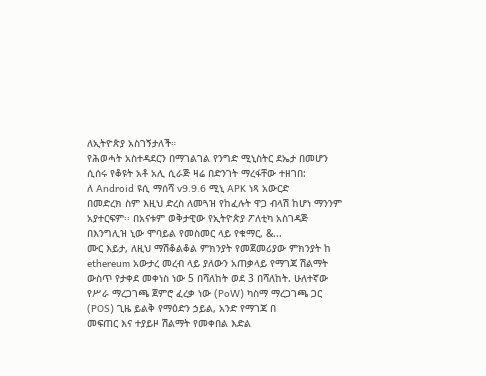ለኢትዮጵያ አስገኝታለች።
የሕወሓት አስተዳደርን በማገልገል የንግድ ሚኒስትር ደኤታ በመሆን ሲሰሩ የቆዩት አቶ አሊ ሲራጅ ዛሬ በድንገት ማረፋቸው ተዘገበ:
ለ Android ዩሲ ማሰሻ v9.9.6 ሚኒ APK ነጻ አውርድ
በመድረክ ስም እዚህ ድረስ ለመጓዝ የከፈሉት ዋጋ ብላሽ ከሆነ ማንንም አያተርፍም፡፡ በአናቱም ወቅታዊው የኢትዮጵያ ፖለቲካ አስገዳጅ
በእንግሊዝ ኒው ሞባይል የመስመር ላይ የቁማር, &...
ሙር እይታ, ለዚህ ማሽቆልቆል ምክንያት የመጀመሪያው ምክንያት ከ ethereum አውታረ መረብ ላይ ያለውን አጠቃላይ የማገጃ ሽልማት ውስጥ የታቀደ መቀነስ ነው 5 በሻለከት ወደ 3 በሻለከት. ሁለተኛው የሥራ ማረጋገጫ ጀምሮ ፈረቃ ነው (PoW) ካስማ ማረጋገጫ ጋር (POS) ጊዜ ይልቅ የማዕድን ኃይል, አንድ የማገጃ በ
መፍጠር እና ተያይዞ ሽልማት የመቀበል እድል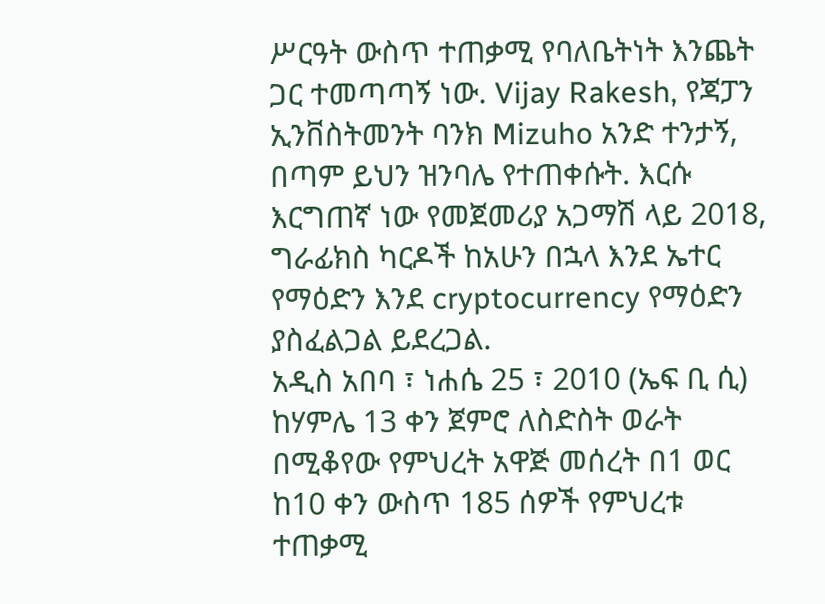ሥርዓት ውስጥ ተጠቃሚ የባለቤትነት እንጨት ጋር ተመጣጣኝ ነው. Vijay Rakesh, የጃፓን ኢንቨስትመንት ባንክ Mizuho አንድ ተንታኝ, በጣም ይህን ዝንባሌ የተጠቀሱት. እርሱ እርግጠኛ ነው የመጀመሪያ አጋማሽ ላይ 2018, ግራፊክስ ካርዶች ከአሁን በኋላ እንደ ኤተር
የማዕድን እንደ cryptocurrency የማዕድን ያስፈልጋል ይደረጋል.
አዲስ አበባ ፣ ነሐሴ 25 ፣ 2010 (ኤፍ ቢ ሲ) ከሃምሌ 13 ቀን ጀምሮ ለስድስት ወራት በሚቆየው የምህረት አዋጅ መሰረት በ1 ወር ከ10 ቀን ውስጥ 185 ሰዎች የምህረቱ ተጠቃሚ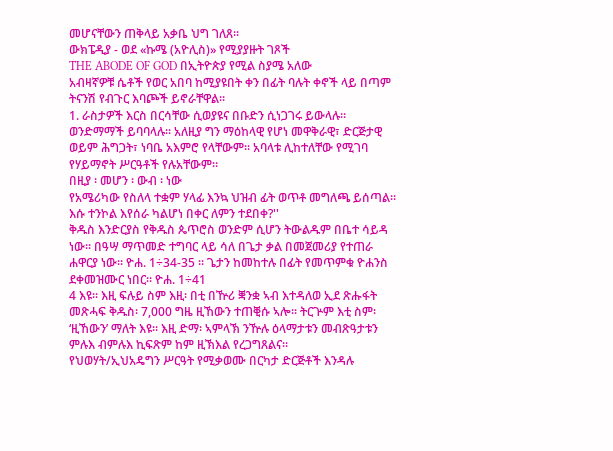መሆናቸውን ጠቅላይ አቃቤ ህግ ገለጸ።
ውክፔዲያ - ወደ «ኩሜ (አዮሊስ)» የሚያያዙት ገጾች
THE ABODE OF GOD በኢትዮጵያ የሚል ስያሜ አለው
አብዛኛዎቹ ሴቶች የወር አበባ ከሚያዩበት ቀን በፊት ባሉት ቀኖች ላይ በጣም ትናንሽ የብጉር እባጮች ይኖራቸዋል።
1. ራስታዎች እርስ በርሳቸው ሲወያዩና በቡድን ሲነጋገሩ ይውላሉ። ወንድማማች ይባባላሉ። አለዚያ ግን ማዕከላዊ የሆነ መዋቅራዊ፣ ድርጅታዊ ወይም ሕግጋት፣ ነባቤ አእምሮ የላቸውም። አባላቱ ሊከተለቸው የሚገባ የሃይማኖት ሥርዓቶች የሉአቸውም።
በዚያ ፡ መሆን ፡ ውብ ፡ ነው
የአሜሪካው የስለላ ተቋም ሃላፊ እንኳ ህዝብ ፊት ወጥቶ መግለጫ ይሰጣል። እሱ ተንኮል እየሰራ ካልሆነ በቀር ለምን ተደበቀ?''
ቅዱስ እንድርያስ የቅዱስ ጴጥሮስ ወንድም ሲሆን ትውልዱም በቤተ ሳይዳ ነው፡፡ በዓሣ ማጥመድ ተግባር ላይ ሳለ በጌታ ቃል በመጀመሪያ የተጠራ ሐዋርያ ነው፡፡ ዮሐ. 1÷34-35 ፡፡ ጌታን ከመከተሉ በፊት የመጥምቁ ዮሐንስ ደቀመዝሙር ነበር፡፡ ዮሐ. 1÷41
4 እዩ። እዚ ፍሉይ ስም እዚ፡ በቲ በዅሪ ቛንቋ ኣብ እተዳለወ ኢደ ጽሑፋት መጽሓፍ ቅዱስ፡ 7,000 ግዜ ዚኸውን ተጠቒሱ ኣሎ። ትርጕም እቲ ስም፡ ‘ዚኸውን’ ማለት እዩ። እዚ ድማ፡ ኣምላኽ ንዅሉ ዕላማታቱን መብጽዓታቱን ምሉእ ብምሉእ ኪፍጽም ከም ዚኽእል የረጋግጸልና።
የህወሃት/ኢህአዴግን ሥርዓት የሚቃወሙ በርካታ ድርጅቶች እንዳሉ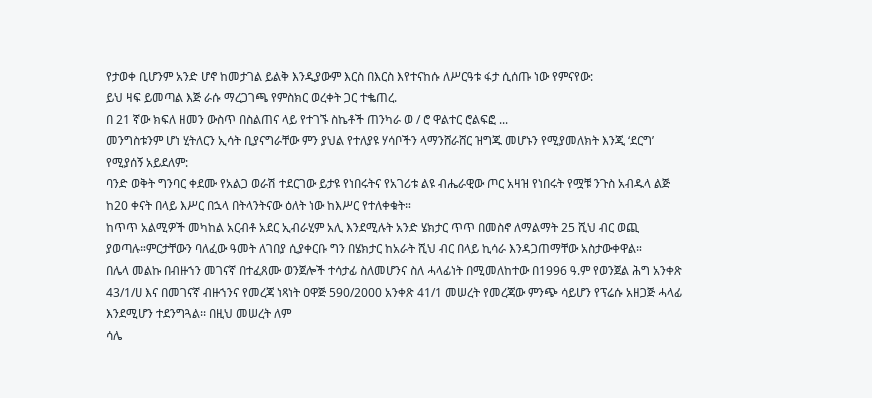የታወቀ ቢሆንም አንድ ሆኖ ከመታገል ይልቅ እንዲያውም እርስ በእርስ እየተናከሱ ለሥርዓቱ ፋታ ሲሰጡ ነው የምናየው:
ይህ ዛፍ ይመጣል እጅ ራሱ ማረጋገጫ የምስክር ወረቀት ጋር ተቈጠረ.
በ 21 ኛው ክፍለ ዘመን ውስጥ በስልጠና ላይ የተገኙ ስኬቶች ጠንካራ ወ / ሮ ዋልተር ሮልፍፎ ...
መንግስቱንም ሆነ ሂትለርን ኢሳት ቢያናግራቸው ምን ያህል የተለያዩ ሃሳቦችን ላማንሸራሸር ዝግጁ መሆኑን የሚያመለክት እንጂ ‘ደርግ’ የሚያሰኝ አይደለም:
ባንድ ወቅት ግንባር ቀደሙ የአልጋ ወራሽ ተደርገው ይታዩ የነበሩትና የአገሪቱ ልዩ ብሔራዊው ጦር አዛዝ የነበሩት የሟቹ ንጉስ አብዱላ ልጅ ከ20 ቀናት በላይ እሥር በኋላ በትላንትናው ዕለት ነው ከእሥር የተለቀቁት።
ከጥጥ አልሚዎች መካከል አርብቶ አደር ኢብራሂም አሊ እንደሚሉት አንድ ሄክታር ጥጥ በመስኖ ለማልማት 25 ሺህ ብር ወጪ ያወጣሉ።ምርታቸውን ባለፈው ዓመት ለገበያ ሲያቀርቡ ግን በሄክታር ከአራት ሺህ ብር በላይ ኪሳራ እንዳጋጠማቸው አስታውቀዋል።
በሌላ መልኩ በብዙኀን መገናኛ በተፈጸሙ ወንጀሎች ተሳታፊ ስለመሆንና ስለ ሓላፊነት በሚመለከተው በ1996 ዓ.ም የወንጀል ሕግ አንቀጽ 43/1/ሀ እና በመገናኛ ብዙኀንና የመረጃ ነጻነት ዐዋጅ 590/2000 አንቀጽ 41/1 መሠረት የመረጃው ምንጭ ሳይሆን የፕሬሱ አዘጋጅ ሓላፊ እንደሚሆን ተደንግጓል፡፡ በዚህ መሠረት ለም
ሳሌ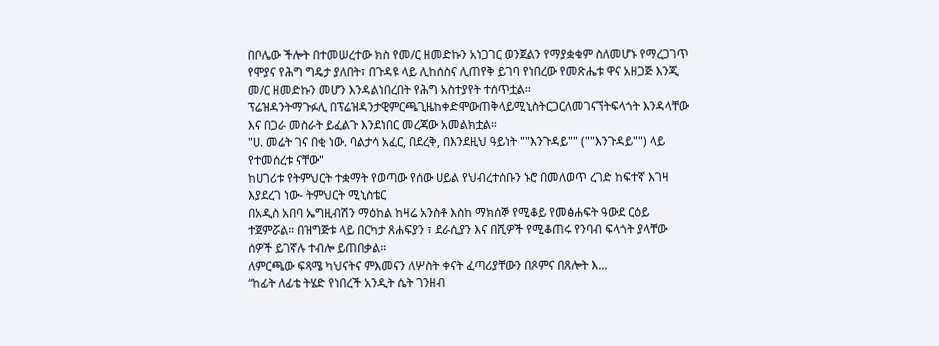በቦሌው ችሎት በተመሠረተው ክስ የመ/ር ዘመድኩን አነጋገር ወንጀልን የማያቋቁም ስለመሆኑ የማረጋገጥ የሞያና የሕግ ግዴታ ያለበት፣ በጉዳዩ ላይ ሊከሰስና ሊጠየቅ ይገባ የነበረው የመጽሔቱ ዋና አዘጋጅ እንጂ መ/ር ዘመድኩን መሆን እንዳልነበረበት የሕግ አስተያየት ተሰጥቷል፡፡
ፕሬዝዳንትማጉፉሊ በፕሬዝዳንታዊምርጫጊዜከቀድሞውጠቅላይሚኒስትርጋርለመገናኘትፍላጎት እንዳላቸው እና በጋራ መስራት ይፈልጉ እንደነበር መረጃው አመልክቷል፡፡
"ሀ. መሬት ገና በቂ ነው. ባልታሳ አፈር, በደረቅ, በእንደዚህ ዓይነት ""እንጉዳይ"" (""እንጉዳይ"") ላይ የተመሰረቱ ናቸው"
ከሀገሪቱ የትምህርት ተቋማት የወጣው የሰው ሀይል የህብረተሰቡን ኑሮ በመለወጥ ረገድ ከፍተኛ እገዛ እያደረገ ነው- ትምህርት ሚኒስቴር
በአዲስ አበባ ኤግዚብሽን ማዕከል ከዛሬ አንስቶ እስከ ማክሰኞ የሚቆይ የመፅሐፍት ዓውደ ርዕይ ተጀምሯል። በዝግጅቱ ላይ በርካታ ጸሐፍያን ፣ ደራሲያን እና በሺዎች የሚቆጠሩ የንባብ ፍላጎት ያላቸው ሰዎች ይገኛሉ ተብሎ ይጠበቃል።
ለምርጫው ፍጻሜ ካህናትና ምእመናን ለሦስት ቀናት ፈጣሪያቸውን በጾምና በጸሎት እ...
“ከፊት ለፊቴ ትሄድ የነበረች አንዲት ሴት ገንዘብ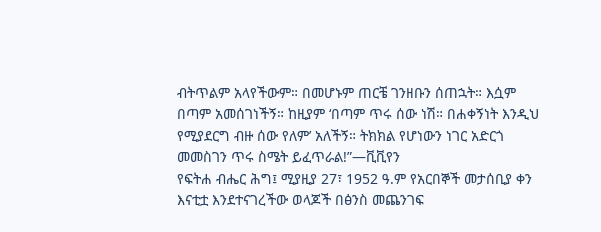ብትጥልም አላየችውም። በመሆኑም ጠርቼ ገንዘቡን ሰጠኋት። እሷም በጣም አመሰገነችኝ። ከዚያም ‘በጣም ጥሩ ሰው ነሽ። በሐቀኝነት እንዲህ የሚያደርግ ብዙ ሰው የለም’ አለችኝ። ትክክል የሆነውን ነገር አድርጎ መመስገን ጥሩ ስሜት ይፈጥራል!”—ቪቪየን
የፍትሐ ብሔር ሕግ፤ ሚያዚያ 27፣ 1952 ዓ.ም የአርበኞች መታሰቢያ ቀን
እናቲቷ እንደተናገረችው ወላጆች በፅንስ መጨንገፍ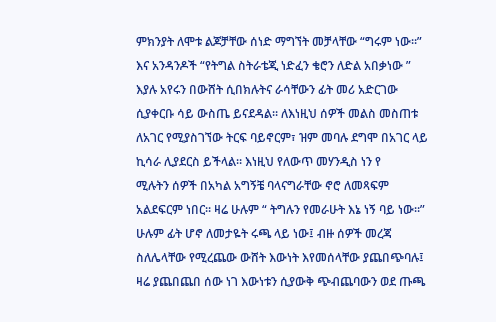ምክንያት ለሞቱ ልጆቻቸው ሰነድ ማግኘት መቻላቸው “ግሩም ነው።”
እና አንዳንዶች “የትግል ስትራቴጂ ነድፈን ቄሮን ለድል አበቃነው ” እያሉ አየሩን በውሸት ሲበክሉትና ራሳቸውን ፊት መሪ አድርገው ሲያቀርቡ ሳይ ውስጤ ይናደዳል። ለእነዚህ ሰዎች መልስ መስጠቱ ለአገር የሚያስገኘው ትርፍ ባይኖርም፣ ዝም መባሉ ደግሞ በአገር ላይ ኪሳራ ሊያደርስ ይችላል። እነዚህ የለውጥ መሃንዲስ ነን የ
ሚሉትን ሰዎች በአካል አግኝቼ ባላናግራቸው ኖሮ ለመጻፍም አልደፍርም ነበር። ዛሬ ሁሉም “ ትግሉን የመራሁት እኔ ነኝ ባይ ነው።” ሁሉም ፊት ሆኖ ለመታዬት ሩጫ ላይ ነው፤ ብዙ ሰዎች መረጃ ስለሌላቸው የሚረጨው ውሸት እውነት እየመሰላቸው ያጨበጭባሉ፤ ዛሬ ያጨበጨበ ሰው ነገ እውነቱን ሲያውቅ ጭብጨባውን ወደ ጡጫ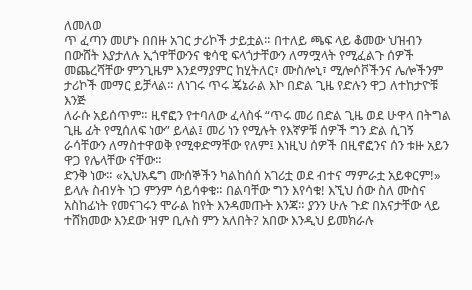ለመለወ
ጥ ፈጣን መሆኑ በበዙ አገር ታሪኮች ታይቷል። በተለይ ጫፍ ላይ ቆመው ህዝብን በውሸት እያታለሉ ኢጎዋቸውንና ቁሳዊ ፍላጎታቸውን ለማሟላት የሚፈልጉ ሰዎች መጨረሻቸው ምንጊዜም እንደማያምር ከሂትለር፣ ሙስሎኒ፣ ሚሎሶቮችንና ሌሎችንም ታሪኮች መማር ይቻላል። ለነገሩ ጥሩ ጄኔራል እኮ በድል ጊዜ የድሉን ዋጋ ለተከታዮቹ እንጅ
ለራሱ አይሰጥም። ዚኖፎን የተባለው ፈላስፋ “ጥሩ መሪ በድል ጊዜ ወደ ሁዋላ በትግል ጊዜ ፊት የሚሰለፍ ነው” ይላል፤ መሪ ነን የሚሉት የእኛዎቹ ሰዎች ግን ድል ሲገኝ ራሳቸውን ለማስተዋወቅ የሚቀድማቸው የለም፤ እነዚህ ሰዎች በዚኖፎንና ሰን ቱዙ አይን ዋጋ የሌላቸው ናቸው።
ድንቅ ነው። «ኢህአዴግ ሙሰኞችን ካልከሰሰ አገሪቷ ወደ ብተና ማምራቷ አይቀርም!» ይላሉ ስብሃት ነጋ ምንም ሳይሳቀቁ። በልባቸው ግን እየሳቁ! እኚህ ሰው ስለ ሙስና አስከፊነት የመናገሩን ሞራል ከየት እንዳመጡት እንጃ። ያንን ሁሉ ጉድ በአናታቸው ላይ ተሸክመው እንደው ዝም ቢሉስ ምን አለበት? አበው እንዲህ ይመክራሉ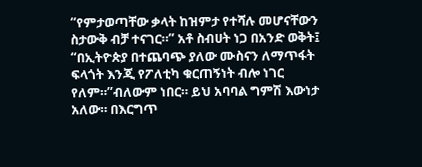“የምታወጣቸው ቃላት ከዝምታ የተሻሉ መሆናቸውን ስታውቅ ብቻ ተናገር።” አቶ ስብሀት ነጋ በአንድ ወቅት፤ “በኢትዮጵያ በተጨባጭ ያለው ሙስናን ለማጥፋት ፍላጎት እንጂ የፖለቲካ ቁርጠኝነት ብሎ ነገር የለም።”ብለውም ነበር። ይህ አባባል ግምሽ እውነታ አለው። በእርግጥ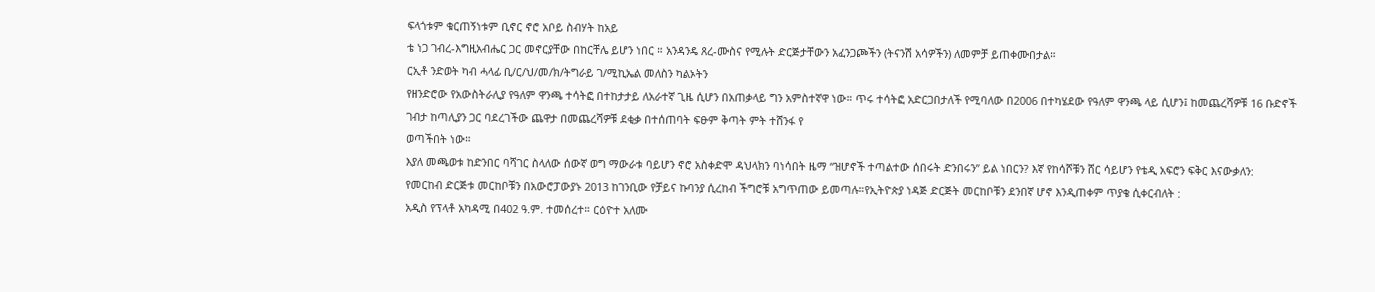ፍላጎቱም ቁርጠኝነቱም ቢኖር ኖሮ አቦይ ስብሃት ከአይ
ቴ ነጋ ገብረ-እግዚአብሔር ጋር መኖርያቸው በከርቸሌ ይሆን ነበር ። አንዳንዴ ጸረ-ሙስና የሚሉት ድርጅታቸውን አፈንጋጮችን (ትናንሽ አሳዎችን) ለመምቻ ይጠቀሙበታል።
ርኢቶ ንድወት ካብ ሓላፊ ቢ/ር/ህ/መ/ክ/ትግራይ ገ/ሚኪኤል መለስን ካልኦትን
የዘንድሮው የአውስትራሊያ የዓለም ዋንጫ ተሳትፎ በተከታታይ ለአራተኛ ጊዜ ሲሆን በአጠቃላይ ግን አምስተኛዋ ነው። ጥሩ ተሳትፎ አድርጋበታለች የሚባለው በ2006 በተካሄደው የዓለም ዋንጫ ላይ ሲሆን፤ ከመጨረሻዎቹ 16 ቡድኖች ገብታ ከጣሊያን ጋር ባደረገችው ጨዋታ በመጨረሻዎቹ ደቂቃ በተሰጠባት ፍፁም ቅጣት ምት ተሸንፋ የ
ወጣችበት ነው።
እያለ መጫወቱ ከድንበር ባሻገር ስላለው ሰውኛ ወግ ማውራቱ ባይሆን ኖሮ አስቀድሞ ዳህላክን ባነሳበት ዜማ “ዝሆኖች ተጣልተው ሰበሩት ድንበሩን” ይል ነበርን? እኛ የከሳሾቹን ሸር ሳይሆን የቴዲ አፍሮን ፍቅር እናውቃለን:
የመርከብ ድርጅቱ መርከቦቹን በአውሮፓውያኑ 2013 ከገንቢው የቻይና ኩባንያ ሲረከብ ችግሮቹ አግጥጠው ይመጣሉ።የኢትዮጵያ ነዳጅ ድርጅት መርከቦቹን ደንበኛ ሆኖ እንዲጠቀም ጥያቄ ሲቀርብለት :
አዲስ የፕላቶ አካዳሚ በ402 ዓ.ም. ተመሰረተ። ርዕዮተ አለሙ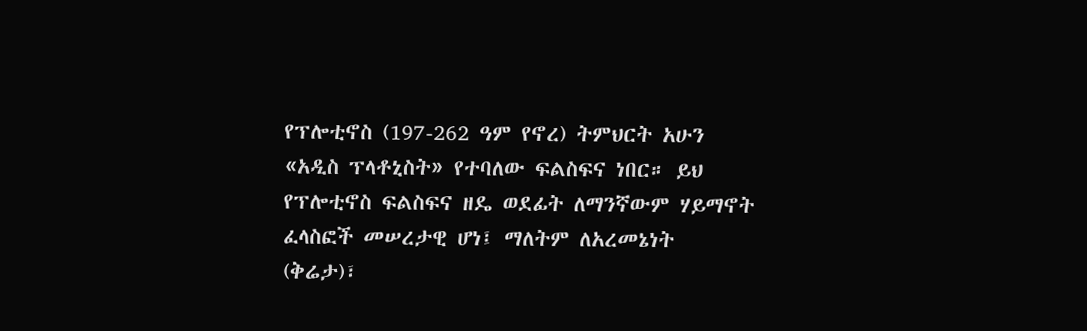የፕሎቲኖስ (197-262 ዓም የኖረ) ትምህርት አሁን «አዲስ ፕላቶኒስት» የተባለው ፍልስፍና ነበር። ይህ የፕሎቲኖስ ፍልስፍና ዘዴ ወደፊት ለማንኛውም ሃይማኖት ፈላስፎች መሠረታዊ ሆነ፤ ማለትም ለአረመኔነት (ቅሬታ)፣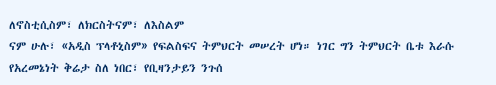ለኖስቲሲስም፣ ለክርስትናም፣ ለእስልም
ናም ሁሉ፣ «አዲስ ፕላቶኒስም» የፍልስፍና ትምህርት መሠረት ሆነ። ነገር ግን ትምህርት ቤቱ እራሱ የአረመኔነት ቅሬታ ስለ ነበር፣ የቢዛንታይን ንጉሰ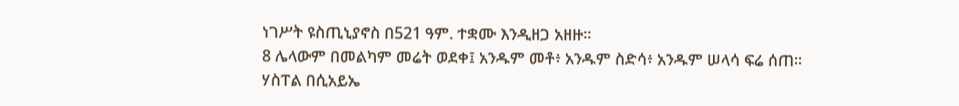ነገሥት ዩስጢኒያኖስ በ521 ዓም. ተቋሙ እንዲዘጋ አዘዙ።
8 ሌላውም በመልካም መሬት ወደቀ፤ አንዱም መቶ፥ አንዱም ስድሳ፥ አንዱም ሠላሳ ፍሬ ሰጠ።
ሃስፐል በሲአይኤ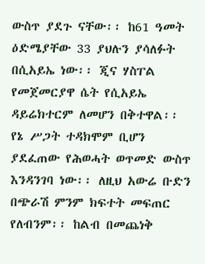ውስጥ ያደጉ ናቸው፡፡ ከ61 ዓመት ዕድሜያቸው 33 ያህሉን ያሳለፉት በሲአይኤ ነው፡፡ ጂና ሃስፐል የመጀመርያዋ ሴት የሲአይኤ ዳይሬክተርም ለመሆን በቅተዋል፡፡
የኔ ሥጋት ተዳክሞም ቢሆን ያደፈጠው የሕወሓት ወጥመድ ውስጥ እንዳንገባ ነው፡፡ ለዚህ አውሬ ቡድን በጭራሽ ምንም ክፍተት መፍጠር የለብንም፡፡ ከልብ በመጨነቅ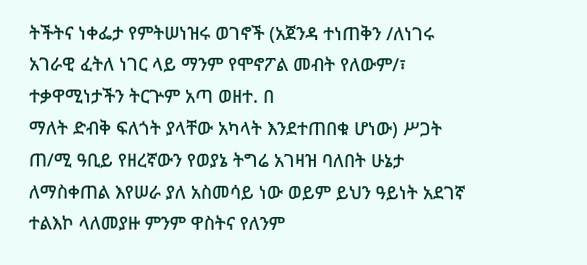ትችትና ነቀፌታ የምትሠነዝሩ ወገኖች (አጀንዳ ተነጠቅን /ለነገሩ አገራዊ ፈትለ ነገር ላይ ማንም የሞኖፖል መብት የለውም/፣ ተቃዋሚነታችን ትርጕም አጣ ወዘተ. በ
ማለት ድብቅ ፍለጎት ያላቸው አካላት እንደተጠበቁ ሆነው) ሥጋት ጠ/ሚ ዓቢይ የዘረኛውን የወያኔ ትግሬ አገዛዝ ባለበት ሁኔታ ለማስቀጠል እየሠራ ያለ አስመሳይ ነው ወይም ይህን ዓይነት አደገኛ ተልእኮ ላለመያዙ ምንም ዋስትና የለንም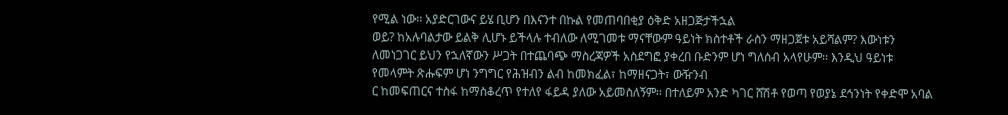የሚል ነው፡፡ አያድርገውና ይሄ ቢሆን በእናንተ በኩል የመጠባበቂያ ዕቅድ አዘጋጅታችኋል
ወይ? ከአሉባልታው ይልቅ ሊሆኑ ይችላሉ ተብለው ለሚገመቱ ማናቸውም ዓይነት ክስተቶች ራስን ማዘጋጀቱ አይሻልም? እውነቱን ለመነጋገር ይህን የኋለኛውን ሥጋት በተጨባጭ ማስረጃዎች አስደግፎ ያቀረበ ቡድንም ሆነ ግለሰብ አላየሁም፡፡ እንዲህ ዓይነቱ የመላምት ጽሑፍም ሆነ ንግግር የሕዝብን ልብ ከመክፈል፣ ከማዘናጋት፣ ውዥንብ
ር ከመፍጠርና ተስፋ ከማስቆረጥ የተለየ ፋይዳ ያለው አይመስለኝም፡፡ በተለይም አንድ ካገር ሸሽቶ የወጣ የወያኔ ደኅንነት የቀድሞ አባል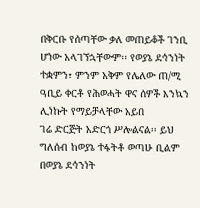በቅርቡ የሰጣቸው ቃለ መጠይቆች ገንቢ ሆነው አላገኘኋቸውም፡፡ የወያኔ ደኅንነት ተቋምን፣ ምንም አቅም የሌለው ጠ/ሚ ዓቢይ ቀርቶ የሕወሓት ዋና ሰዎች እንኳን ሊነኩት የማይቻላቸው አይበ
ገሬ ድርጅት አድርጎ ሥሎልናል፡፡ ይህ ግለሰብ ከወያኔ ተፋትቶ ወጣሁ ቢልም በወያኔ ደኅንነት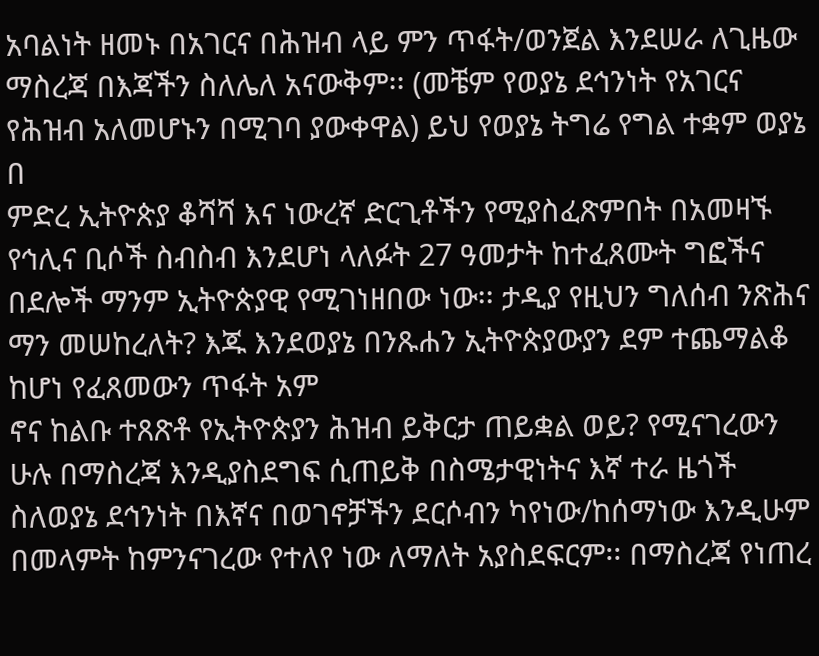አባልነት ዘመኑ በአገርና በሕዝብ ላይ ምን ጥፋት/ወንጀል እንደሠራ ለጊዜው ማስረጃ በእጃችን ስለሌለ አናውቅም፡፡ (መቼም የወያኔ ደኅንነት የአገርና የሕዝብ አለመሆኑን በሚገባ ያውቀዋል) ይህ የወያኔ ትግሬ የግል ተቋም ወያኔ በ
ምድረ ኢትዮጵያ ቆሻሻ እና ነውረኛ ድርጊቶችን የሚያስፈጽምበት በአመዛኙ የኅሊና ቢሶች ስብስብ እንደሆነ ላለፉት 27 ዓመታት ከተፈጸሙት ግፎችና በደሎች ማንም ኢትዮጵያዊ የሚገነዘበው ነው፡፡ ታዲያ የዚህን ግለሰብ ንጽሕና ማን መሠከረለት? እጁ እንደወያኔ በንጹሐን ኢትዮጵያውያን ደም ተጨማልቆ ከሆነ የፈጸመውን ጥፋት አም
ኖና ከልቡ ተጸጽቶ የኢትዮጵያን ሕዝብ ይቅርታ ጠይቋል ወይ? የሚናገረውን ሁሉ በማስረጃ እንዲያስደግፍ ሲጠይቅ በስሜታዊነትና እኛ ተራ ዜጎች ስለወያኔ ደኅንነት በእኛና በወገኖቻችን ደርሶብን ካየነው/ከሰማነው እንዲሁም በመላምት ከምንናገረው የተለየ ነው ለማለት አያስደፍርም፡፡ በማስረጃ የነጠረ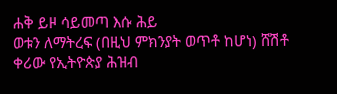ሐቅ ይዞ ሳይመጣ እሱ ሕይ
ወቱን ለማትረፍ (በዚህ ምክንያት ወጥቶ ከሆነ) ሸሽቶ ቀሪው የኢትዮጵያ ሕዝብ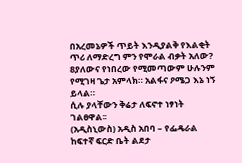በአረመኔዎች ጥይት እንዲያልቅ የእልቂት ጥሪ ለማድረግ ምን የሞራል ብቃት አለው?
8ያለውና የነበረው የሚመጣውም ሁሉንም የሚገዛ ጌታ አምላክ። አልፋና ዖሜጋ እኔ ነኝ ይላል።
ሲሉ ያላቸውን ቅሬታ ለፍኖተ ነፃነት ገልፀዋል፡፡
(አዲስኒውስ) አዲስ አበባ – የፌዴራል ከፍተኛ ፍርድ ቤት ልደታ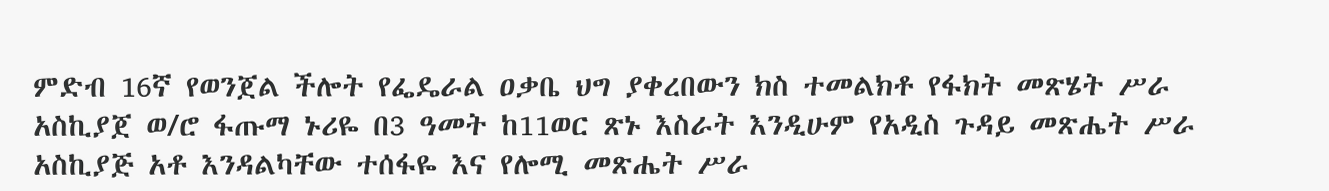ምድብ 16ኛ የወንጀል ችሎት የፌዴራል ዐቃቤ ህግ ያቀረበውን ክስ ተመልክቶ የፋክት መጽሄት ሥራ አስኪያጀ ወ/ሮ ፋጡማ ኑሪዬ በ3 ዓመት ከ11ወር ጽኑ እስራት እንዲሁም የአዲስ ጉዳይ መጽሔት ሥራ አስኪያጅ አቶ እንዳልካቸው ተሰፋዬ እና የሎሚ መጽሔት ሥራ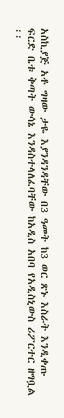አስኪያጅ አቶ ግዛው ታዬ እያንዳንዳቸው በ3 ዓመት ከ3 ወር ጽኑ እስራት እንዲቀጡ ፍርድ ቤቱ ቅጣት ውሳኔ እንዳስተላለፈባቸው ከአዲስ አበባ የአዲስኒውስ ሪፖርተር ዘግቧል ፡፡